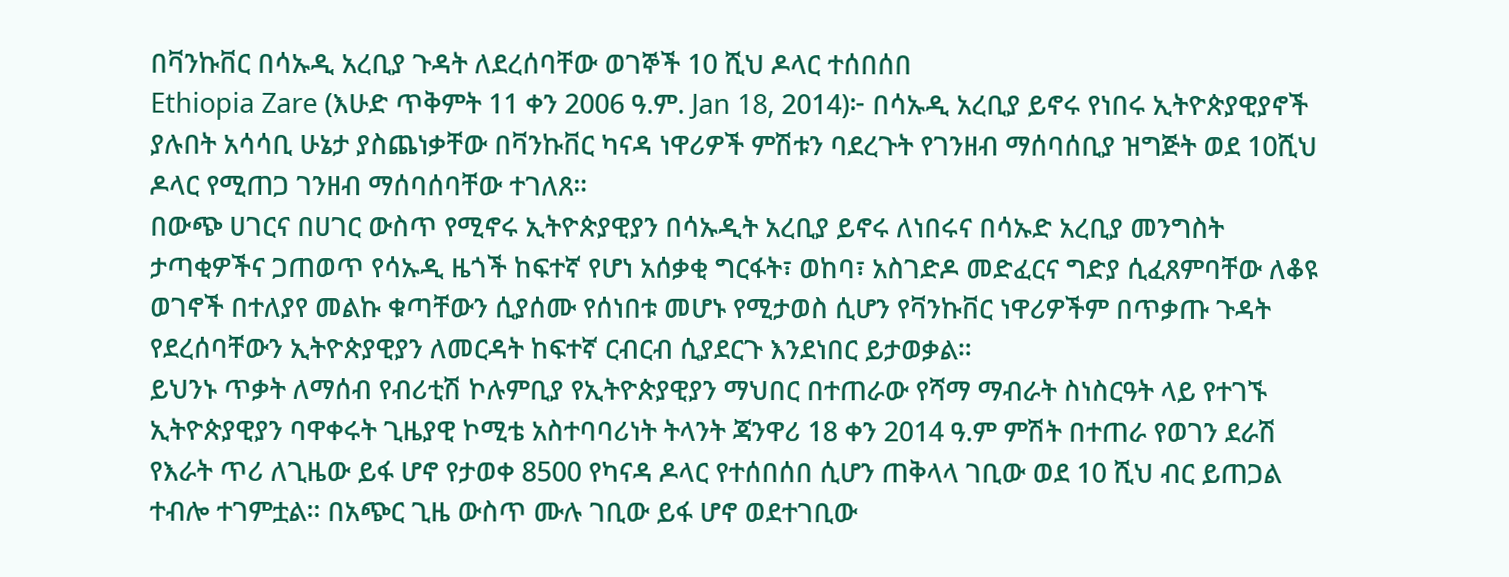በቫንኩቨር በሳኡዲ አረቢያ ጉዳት ለደረሰባቸው ወገኞች 10 ሺህ ዶላር ተሰበሰበ
Ethiopia Zare (እሁድ ጥቅምት 11 ቀን 2006 ዓ.ም. Jan 18, 2014)፦ በሳኡዲ አረቢያ ይኖሩ የነበሩ ኢትዮጵያዊያኖች ያሉበት አሳሳቢ ሁኔታ ያስጨነቃቸው በቫንኩቨር ካናዳ ነዋሪዎች ምሽቱን ባደረጉት የገንዘብ ማሰባሰቢያ ዝግጅት ወደ 10ሺህ ዶላር የሚጠጋ ገንዘብ ማሰባሰባቸው ተገለጸ።
በውጭ ሀገርና በሀገር ውስጥ የሚኖሩ ኢትዮጵያዊያን በሳኡዲት አረቢያ ይኖሩ ለነበሩና በሳኡድ አረቢያ መንግስት ታጣቂዎችና ጋጠወጥ የሳኡዲ ዜጎች ከፍተኛ የሆነ አሰቃቂ ግርፋት፣ ወከባ፣ አስገድዶ መድፈርና ግድያ ሲፈጸምባቸው ለቆዩ ወገኖች በተለያየ መልኩ ቁጣቸውን ሲያሰሙ የሰነበቱ መሆኑ የሚታወስ ሲሆን የቫንኩቨር ነዋሪዎችም በጥቃጡ ጉዳት የደረሰባቸውን ኢትዮጵያዊያን ለመርዳት ከፍተኛ ርብርብ ሲያደርጉ እንደነበር ይታወቃል።
ይህንኑ ጥቃት ለማሰብ የብሪቲሽ ኮሉምቢያ የኢትዮጵያዊያን ማህበር በተጠራው የሻማ ማብራት ስነስርዓት ላይ የተገኙ ኢትዮጵያዊያን ባዋቀሩት ጊዜያዊ ኮሚቴ አስተባባሪነት ትላንት ጃንዋሪ 18 ቀን 2014 ዓ.ም ምሽት በተጠራ የወገን ደራሽ የእራት ጥሪ ለጊዜው ይፋ ሆኖ የታወቀ 8500 የካናዳ ዶላር የተሰበሰበ ሲሆን ጠቅላላ ገቢው ወደ 10 ሺህ ብር ይጠጋል ተብሎ ተገምቷል። በአጭር ጊዜ ውስጥ ሙሉ ገቢው ይፋ ሆኖ ወደተገቢው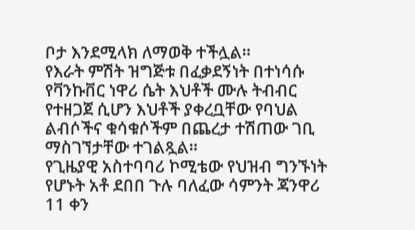ቦታ እንደሚላክ ለማወቅ ተችሏል።
የእራት ምሽት ዝግጅቱ በፈቃደኝነት በተነሳሱ የቫንኩቨር ነዋሪ ሴት እህቶች ሙሉ ትብብር የተዘጋጀ ሲሆን እህቶች ያቀረቧቸው የባህል ልብሶችና ቁሳቁሶችም በጨረታ ተሽጠው ገቢ ማስገኘታቸው ተገልጿል።
የጊዜያዊ አስተባባሪ ኮሚቴው የህዝብ ግንኙነት የሆኑት አቶ ደበበ ጉሉ ባለፈው ሳምንት ጃንዋሪ 11 ቀን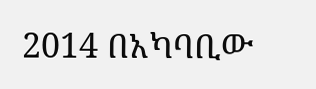2014 በአካባቢው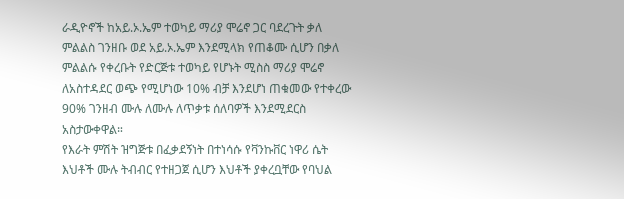ራዲዮኖች ከአይ.ኦ.ኤም ተወካይ ማሪያ ሞሬኖ ጋር ባደረጉት ቃለ ምልልስ ገንዘቡ ወደ አይ.ኦ.ኤም እንደሚላክ የጠቆሙ ሲሆን በቃለ ምልልሱ የቀረቡት የድርጅቱ ተወካይ የሆኑት ሚስስ ማሪያ ሞሬኖ ለአስተዳደር ወጭ የሚሆነው 10% ብቻ እንደሆነ ጠቁመው የተቀረው 90% ገንዘብ ሙሉ ለሙሉ ለጥቃቱ ሰለባዎች እንደሚደርስ አስታውቀዋል።
የእራት ምሽት ዝግጅቱ በፈቃደኝነት በተነሳሱ የቫንኩቨር ነዋሪ ሴት እህቶች ሙሉ ትብብር የተዘጋጀ ሲሆን እህቶች ያቀረቧቸው የባህል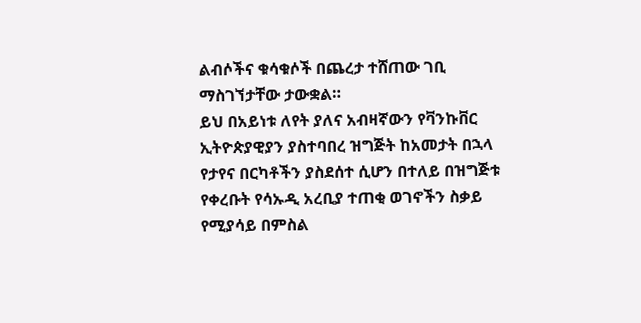ልብሶችና ቁሳቁሶች በጨረታ ተሸጠው ገቢ ማስገኘታቸው ታውቋል።
ይህ በአይነቱ ለየት ያለና አብዛኛውን የቫንኩቨር ኢትዮጵያዊያን ያስተባበረ ዝግጅት ከአመታት በኋላ የታየና በርካቶችን ያስደሰተ ሲሆን በተለይ በዝግጅቱ የቀረቡት የሳኡዲ አረቢያ ተጠቂ ወገኖችን ስቃይ የሚያሳይ በምስል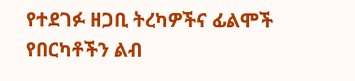የተደገፉ ዘጋቢ ትረካዎችና ፊልሞች የበርካቶችን ልብ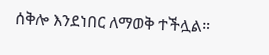ሰቅሎ እንደነበር ለማወቅ ተችሏል።